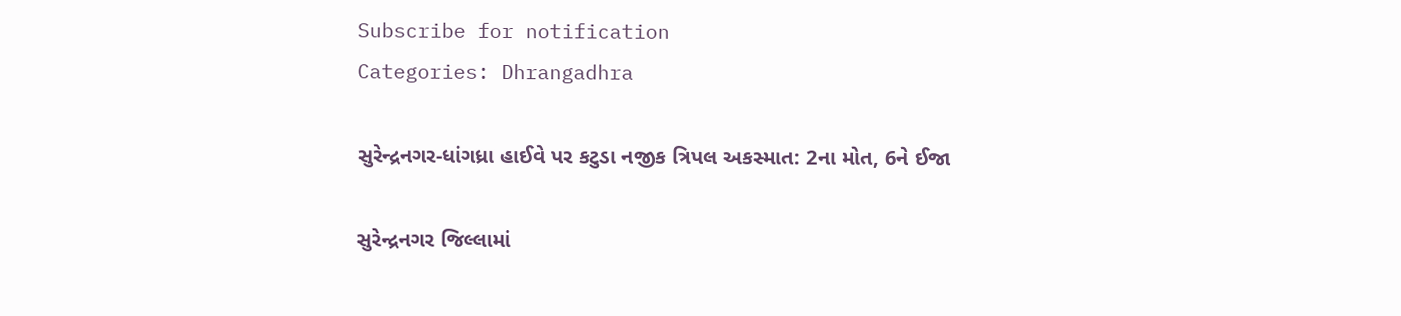Subscribe for notification
Categories: Dhrangadhra

સુરેન્દ્રનગર-ધાંગધ્રા હાઈવે પર કટુડા નજીક ત્રિપલ અકસ્માત: 2ના મોત, 6ને ઈજા

સુરેન્દ્રનગર જિલ્લામાં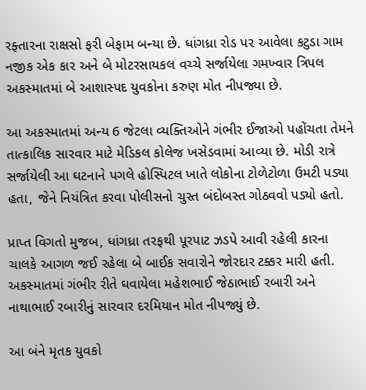રફ્તારના રાક્ષસો ફરી બેફામ બન્યા છે. ધાંગધ્રા રોડ પર આવેલા કટુડા ગામ નજીક એક કાર અને બે મોટરસાયકલ વચ્ચે સર્જાયેલા ગમખ્વાર ત્રિપલ અકસ્માતમાં બે આશાસ્પદ યુવકોના કરુણ મોત નીપજ્યા છે.

આ અકસ્માતમાં અન્ય 6 જેટલા વ્યક્તિઓને ગંભીર ઈજાઓ પહોંચતા તેમને તાત્કાલિક સારવાર માટે મેડિકલ કોલેજ ખસેડવામાં આવ્યા છે. મોડી રાત્રે સર્જાયેલી આ ઘટનાને પગલે હોસ્પિટલ ખાતે લોકોના ટોળેટોળા ઉમટી પડ્યા હતા, જેને નિયંત્રિત કરવા પોલીસનો ચુસ્ત બંદોબસ્ત ગોઠવવો પડ્યો હતો.

પ્રાપ્ત વિગતો મુજબ, ધાંગધ્રા તરફથી પૂરપાટ ઝડપે આવી રહેલી કારના ચાલકે આગળ જઈ રહેલા બે બાઈક સવારોને જોરદાર ટક્કર મારી હતી. અકસ્માતમાં ગંભીર રીતે ઘવાયેલા મહેશભાઈ જેઠાભાઈ રબારી અને નાથાભાઈ રબારીનું સારવાર દરમિયાન મોત નીપજ્યું છે.

આ બંને મૃતક યુવકો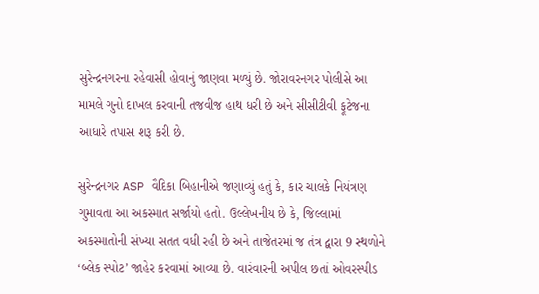સુરેન્દ્રનગરના રહેવાસી હોવાનું જાણવા મળ્યું છે. જોરાવરનગર પોલીસે આ મામલે ગુનો દાખલ કરવાની તજવીજ હાથ ધરી છે અને સીસીટીવી ફૂટેજના આધારે તપાસ શરૂ કરી છે.

સુરેન્દ્રનગર ASP વૈદિકા બિહાનીએ જણાવ્યું હતું કે, કાર ચાલકે નિયંત્રણ ગુમાવતા આ અકસ્માત સર્જાયો હતો. ઉલ્લેખનીય છે કે, જિલ્લામાં અકસ્માતોની સંખ્યા સતત વધી રહી છે અને તાજેતરમાં જ તંત્ર દ્વારા 9 સ્થળોને ‘બ્લેક સ્પોટ’ જાહેર કરવામાં આવ્યા છે. વારંવારની અપીલ છતાં ઓવરસ્પીડ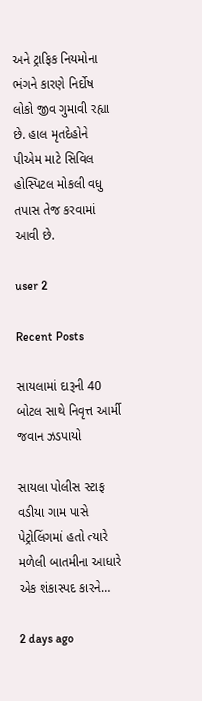અને ટ્રાફિક નિયમોના ભંગને કારણે નિર્દોષ લોકો જીવ ગુમાવી રહ્યા છે. હાલ મૃતદેહોને પીએમ માટે સિવિલ હોસ્પિટલ મોકલી વધુ તપાસ તેજ કરવામાં આવી છે.

user 2

Recent Posts

સાયલામાં દારૂની 40 બોટલ સાથે નિવૃત્ત આર્મી જવાન ઝડપાયો

સાયલા પોલીસ સ્ટાફ વડીયા ગામ પાસે પેટ્રોલિંગમાં હતો ત્યારે મળેલી બાતમીના આધારે એક શંકાસ્પદ કારને…

2 days ago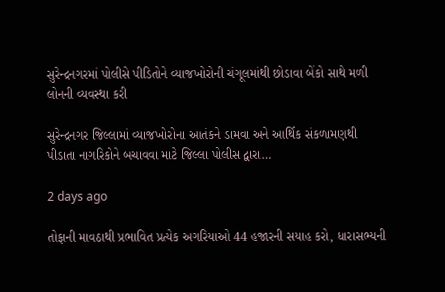સુરેન્દ્રનગરમાં પોલીસે પીડિતોને વ્યાજખોરોની ચંગૂલમાંથી છોડાવા બેંકો સાથે મળી લોનની વ્યવસ્થા કરી

સુરેન્દ્રનગર જિલ્લામાં વ્યાજખોરોના આતંકને ડામવા અને આર્થિક સંકળામણથી પીડાતા નાગરિકોને બચાવવા માટે જિલ્લા પોલીસ દ્વારા…

2 days ago

તોફાની માવઠાથી પ્રભાવિત પ્રત્યેક અગરિયાઓ 44 હજારની સયાહ કરો, ધારાસભ્યની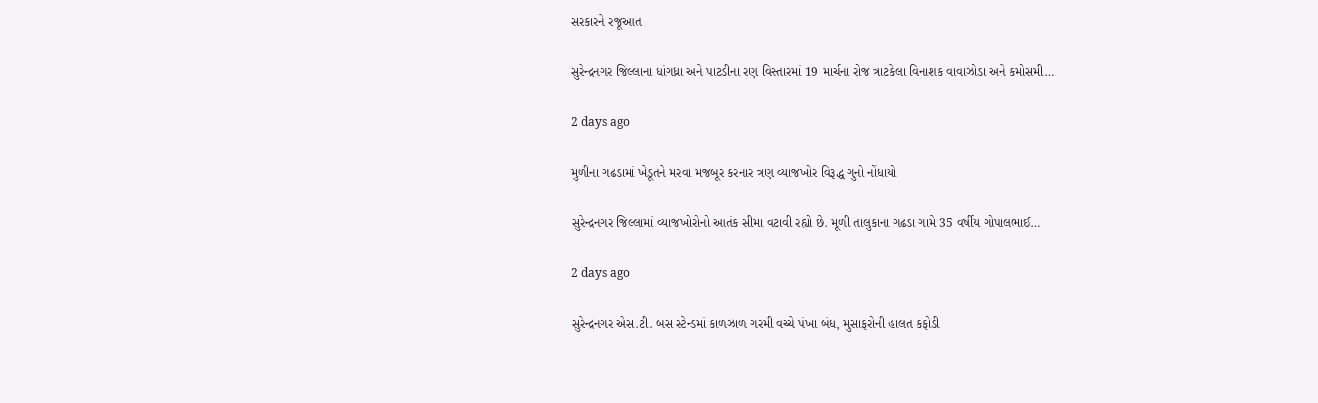સરકારને રજૂઆત

સુરેન્દ્રનગર જિલ્લાના ધાંગધ્રા અને પાટડીના રણ વિસ્તારમાં 19 માર્ચના રોજ ત્રાટકેલા વિનાશક વાવાઝોડા અને કમોસમી…

2 days ago

મુળીના ગઢડામાં ખેડૂતને મરવા મજબૂર કરનાર ત્રણ વ્યાજખોર વિરૂદ્ધ ગુનો નોંધાયો

સુરેન્દ્રનગર જિલ્લામાં વ્યાજખોરોનો આતંક સીમા વટાવી રહ્યો છે. મૂળી તાલુકાના ગઢડા ગામે 35 વર્ષીય ગોપાલભાઈ…

2 days ago

સુરેન્દ્રનગર એસ.ટી. બસ સ્ટેન્ડમાં કાળઝાળ ગરમી વચ્ચે પંખા બંધ, મુસાફરોની હાલત કફોડી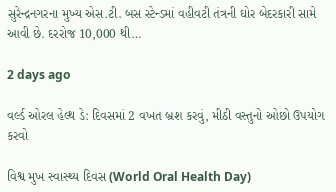સુરેન્દ્રનગરના મુખ્ય એસ.ટી. બસ સ્ટેન્ડમાં વહીવટી તંત્રની ઘોર બેદરકારી સામે આવી છે. દરરોજ 10,000 થી…

2 days ago

વર્લ્ડ ઓરલ હેલ્થ ડે: દિવસમાં 2 વખત બ્રશ કરવું, મીઠી વસ્તુનો ઓછો ઉપયોગ કરવો

વિશ્વ મુખ સ્વાસ્થ્ય દિવસ (World Oral Health Day)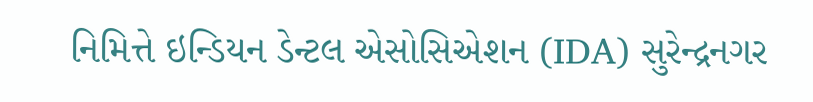નિમિત્તે ઇન્ડિયન ડેન્ટલ એસોસિએશન (IDA) સુરેન્દ્રનગર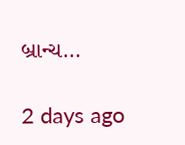બ્રાન્ચ…

2 days ago